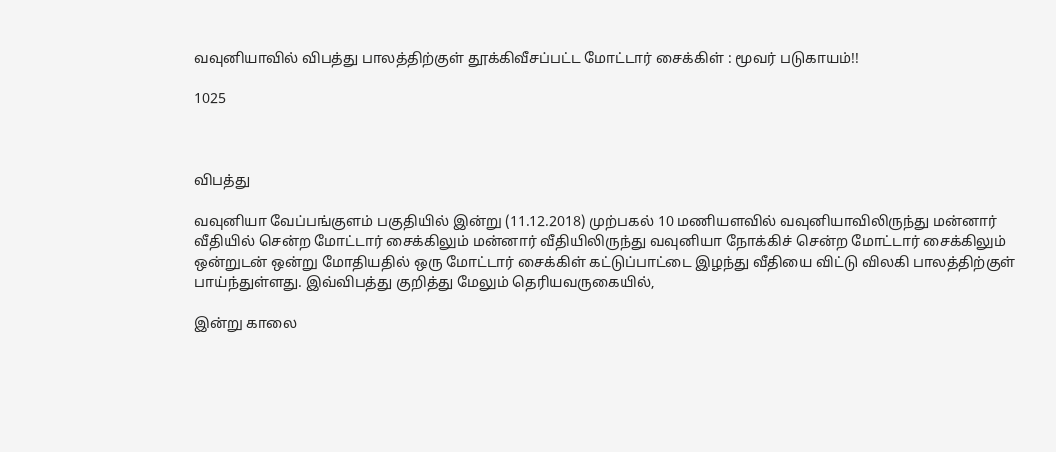வவுனியாவில் விபத்து பாலத்திற்குள் தூக்கிவீசப்பட்ட மோட்டார் சைக்கிள் : மூவர் படுகாயம்!!

1025



விபத்து

வவுனியா வேப்பங்குளம் பகுதியில் இன்று (11.12.2018) முற்பகல் 10 மணியளவில் வவுனியாவிலிருந்து மன்னார் வீதியில் சென்ற மோட்டார் சைக்கிலும் மன்னார் வீதியிலிருந்து வவுனியா நோக்கிச் சென்ற மோட்டார் சைக்கிலும் ஒன்றுடன் ஒன்று மோதியதில் ஒரு மோட்டார் சைக்கிள் கட்டுப்பாட்டை இழந்து வீதியை விட்டு விலகி பாலத்திற்குள் பாய்ந்துள்ளது. இவ்விபத்து குறித்து மேலும் தெரியவருகையில்,

இன்று காலை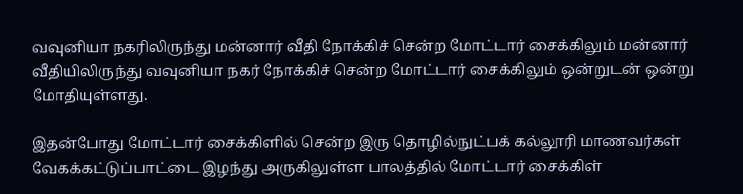வவுனியா நகரிலிருந்து மன்னார் வீதி நோக்கிச் சென்ற மோட்டார் சைக்கிலும் மன்னார் வீதியிலிருந்து வவுனியா நகர் நோக்கிச் சென்ற மோட்டார் சைக்கிலும் ஒன்றுடன் ஒன்று மோதியுள்ளது.

இதன்போது மோட்டார் சைக்கிளில் சென்ற இரு தொழில்நுட்பக் கல்லூரி மாணவர்கள் வேகக்கட்டுப்பாட்டை இழந்து அருகிலுள்ள பாலத்தில் மோட்டார் சைக்கிள்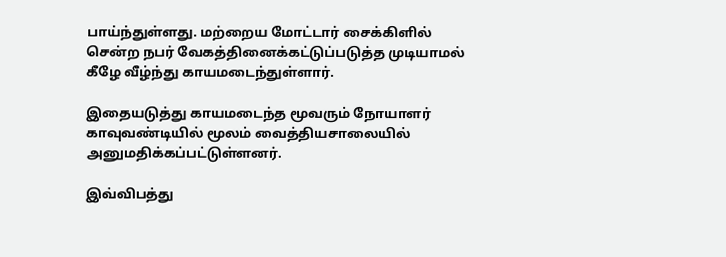பாய்ந்துள்ளது. மற்றைய மோட்டார் சைக்கிளில் சென்ற நபர் வேகத்தினைக்கட்டுப்படுத்த முடியாமல் கீழே வீழ்ந்து காயமடைந்துள்ளார்.

இதையடுத்து காயமடைந்த மூவரும் நோயாளர் காவுவண்டியில் மூலம் வைத்தியசாலையில் அனுமதிக்கப்பட்டுள்ளனர்.

இவ்விபத்து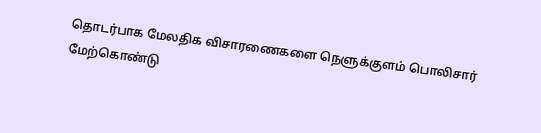தொடர்பாக மேலதிக விசாரணைகளை நெளுக்குளம் பொலிசார் மேற்கொண்டு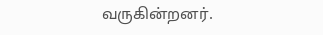வருகின்றனர்.